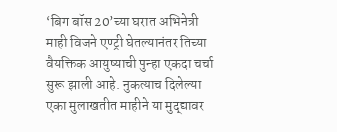‘बिग बॉस 20’च्या घरात अभिनेत्री माही विजने एण्ट्री घेतल्यानंतर तिच्या वैयक्तिक आयुष्याची पुन्हा एकदा चर्चा सुरू झाली आहे. नुकत्याच दिलेल्या एका मुलाखतीत माहीने या मुद्द्यावर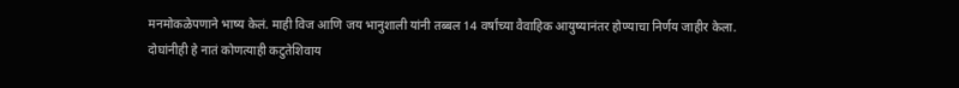मनमोकळेपणाने भाष्य केलं. माही विज आणि जय भानुशाली यांनी तब्बल 14 वर्षांच्या वैवाहिक आयुष्यानंतर होण्याचा निर्णय जाहीर केला.
दोघांनीही हे नातं कोणत्याही कटुतेशिवाय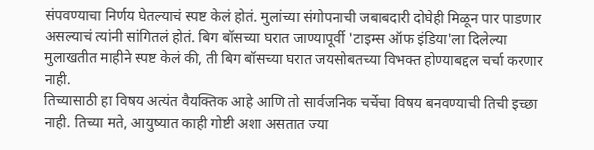संपवण्याचा निर्णय घेतल्याचं स्पष्ट केलं होतं. मुलांच्या संगोपनाची जबाबदारी दोघेही मिळून पार पाडणार असल्याचं त्यांनी सांगितलं होतं. बिग बॉसच्या घरात जाण्यापूर्वी 'टाइम्स ऑफ इंडिया'ला दिलेल्या मुलाखतीत माहीने स्पष्ट केलं की, ती बिग बॉसच्या घरात जयसोबतच्या विभक्त होण्याबद्दल चर्चा करणार नाही.
तिच्यासाठी हा विषय अत्यंत वैयक्तिक आहे आणि तो सार्वजनिक चर्चेचा विषय बनवण्याची तिची इच्छा नाही. तिच्या मते, आयुष्यात काही गोष्टी अशा असतात ज्या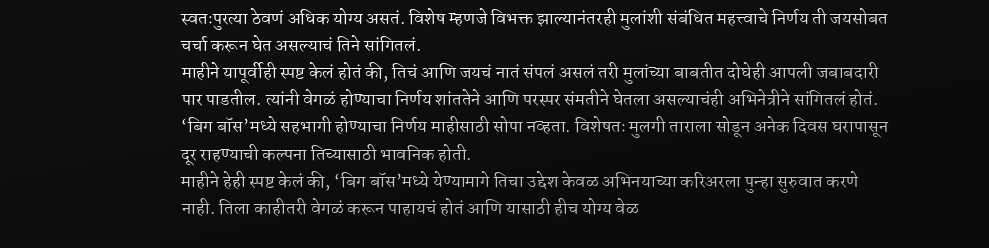स्वतःपुरत्या ठेवणं अधिक योग्य असतं. विशेष म्हणजे विभक्त झाल्यानंतरही मुलांशी संबंधित महत्त्वाचे निर्णय ती जयसोबत चर्चा करून घेत असल्याचं तिने सांगितलं.
माहीने यापूर्वीही स्पष्ट केलं होतं की, तिचं आणि जयचं नातं संपलं असलं तरी मुलांच्या बाबतीत दोघेही आपली जबाबदारी पार पाडतील. त्यांनी वेगळं होण्याचा निर्णय शांततेने आणि परस्पर संमतीने घेतला असल्याचंही अभिनेत्रीने सांगितलं होतं. ‘बिग बॉस’मध्ये सहभागी होण्याचा निर्णय माहीसाठी सोपा नव्हता. विशेषतः मुलगी ताराला सोडून अनेक दिवस घरापासून दूर राहण्याची कल्पना तिच्यासाठी भावनिक होती.
माहीने हेही स्पष्ट केलं की, ‘बिग बॉस’मध्ये येण्यामागे तिचा उद्देश केवळ अभिनयाच्या करिअरला पुन्हा सुरुवात करणे नाही. तिला काहीतरी वेगळं करून पाहायचं होतं आणि यासाठी हीच योग्य वेळ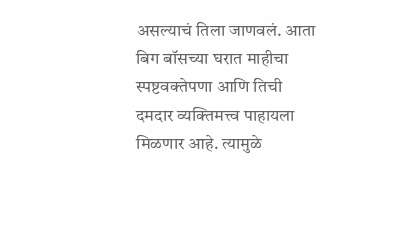असल्याचं तिला जाणवलं. आता बिग बॉसच्या घरात माहीचा स्पष्टवक्तेपणा आणि तिची दमदार व्यक्तिमत्त्व पाहायला मिळणार आहे. त्यामुळे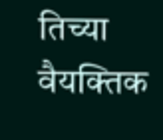तिच्या वैयक्तिक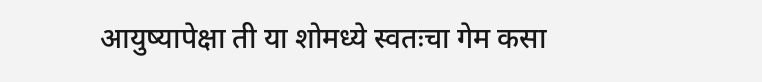आयुष्यापेक्षा ती या शोमध्ये स्वतःचा गेम कसा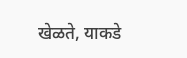खेळते, याकडे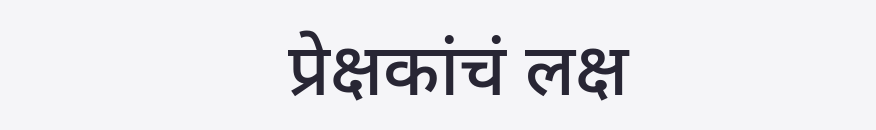प्रेक्षकांचं लक्ष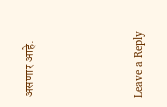असणार आहे.





Leave a Reply